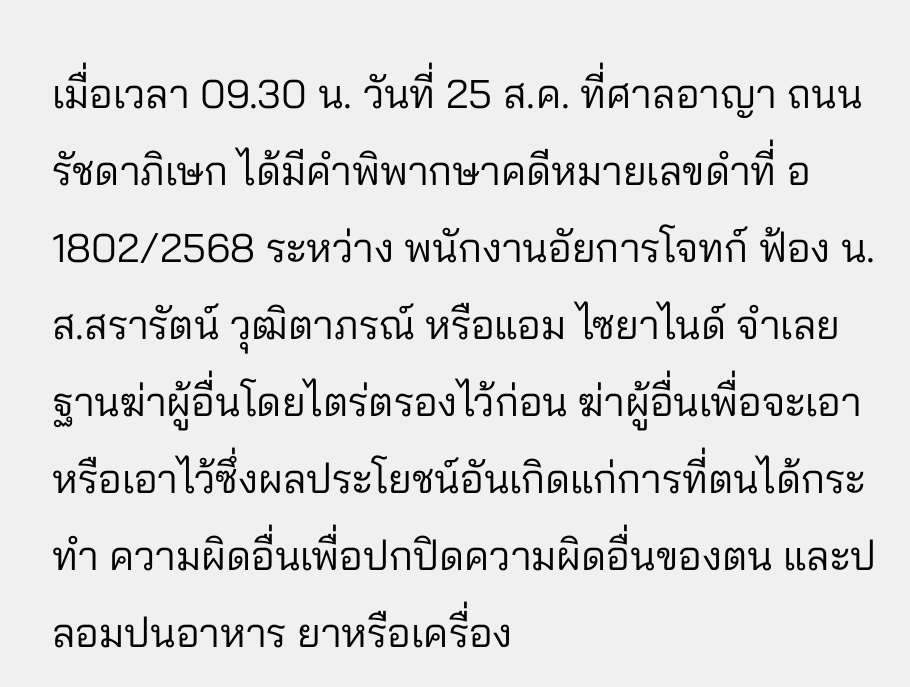เมื่อเวลา 09.30 น. วันที่ 25 ส.ค. ที่ศาลอาญา ถนนรัชดาภิเษก ได้มีคำพิพากษาคดีหมายเลขดำที่ อ1802/2568 ระหว่าง พนักงานอัยการโจทก์ ฟ้อง น.ส.สรารัตน์ วุฒิตาภรณ์ หรือแอม ไซยาไนด์ จำเลย ฐานฆ่าผู้อื่นโดยไตร่ตรองไว้ก่อน ฆ่าผู้อื่นเพื่อจะเอา หรือเอาไว้ซึ่งผลประโยชน์อันเกิดแก่การที่ตนได้กระทำ ความผิดอื่นเพื่อปกปิดความผิดอื่นของตน และปลอมปนอาหาร ยาหรือเครื่อง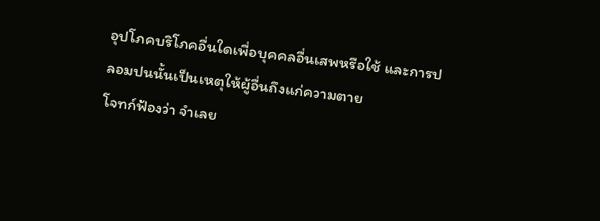อุปโภคบริโภคอื่นใดเพื่อบุคคลอื่นเสพหรือใช้ และการปลอมปนนั้นเป็นเหตุให้ผู้อื่นถึงแก่ความตาย
โจทก์ฟ้องว่า จำเลย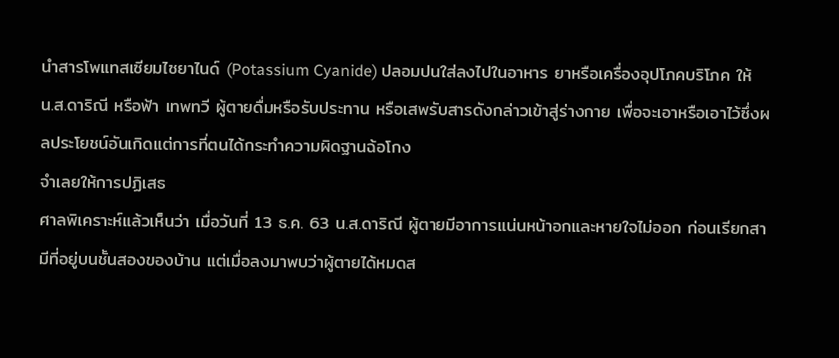นำสารโพแทสเซียมไซยาไนด์ (Potassium Cyanide) ปลอมปนใส่ลงไปในอาหาร ยาหรือเครื่องอุปโภคบริโภค ให้ น.ส.ดาริณี หรือฟ้า เทพทวี ผู้ตายดื่มหรือรับประทาน หรือเสพรับสารดังกล่าวเข้าสู่ร่างกาย เพื่อจะเอาหรือเอาไว้ซึ่งผลประโยชน์อันเกิดแต่การที่ตนได้กระทำความผิดฐานฉ้อโกง
จำเลยให้การปฏิเสธ
ศาลพิเคราะห์แล้วเห็นว่า เมื่อวันที่ 13 ธ.ค. 63 น.ส.ดาริณี ผู้ตายมีอาการแน่นหน้าอกและหายใจไม่ออก ก่อนเรียกสามีที่อยู่บนชั้นสองของบ้าน แต่เมื่อลงมาพบว่าผู้ตายได้หมดส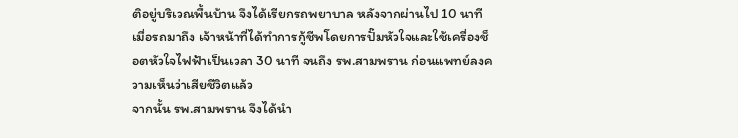ติอยู่บริเวณพื้นบ้าน จึงได้เรียกรถพยาบาล หลังจากผ่านไป 10 นาที เมื่อรถมาถึง เจ้าหน้าที่ได้ทำการกู้ชีพโดยการปั๊มหัวใจและใช้เครื่องช็อตหัวใจไฟฟ้าเป็นเวลา 30 นาที จนถึง รพ.สามพราน ก่อนแพทย์ลงความเห็นว่าเสียชีวิตแล้ว
จากนั้น รพ.สามพราน จึงได้นำ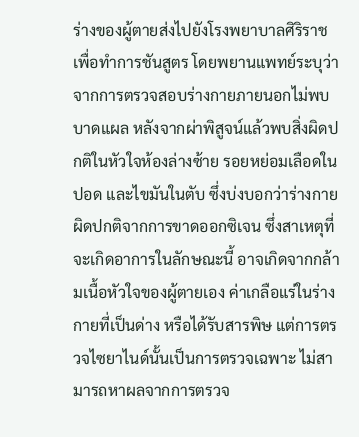ร่างของผู้ตายส่งไปยังโรงพยาบาลศิริราชเพื่อทำการชันสูตร โดยพยานแพทย์ระบุว่า จากการตรวจสอบร่างกายภายนอกไม่พบบาดแผล หลังจากผ่าพิสูจน์แล้วพบสิ่งผิดปกติในหัวใจห้องล่างซ้าย รอยหย่อมเลือดในปอด และไขมันในตับ ซึ่งบ่งบอกว่าร่างกายผิดปกติจากการขาดออกซิเจน ซึ่งสาเหตุที่จะเกิดอาการในลักษณะนี้ อาจเกิดจากกล้ามเนื้อหัวใจของผู้ตายเอง ค่าเกลือแร่ในร่างกายที่เป็นด่าง หรือได้รับสารพิษ แต่การตรวจไซยาไนด์นั้นเป็นการตรวจเฉพาะ ไม่สามารถหาผลจากการตรวจ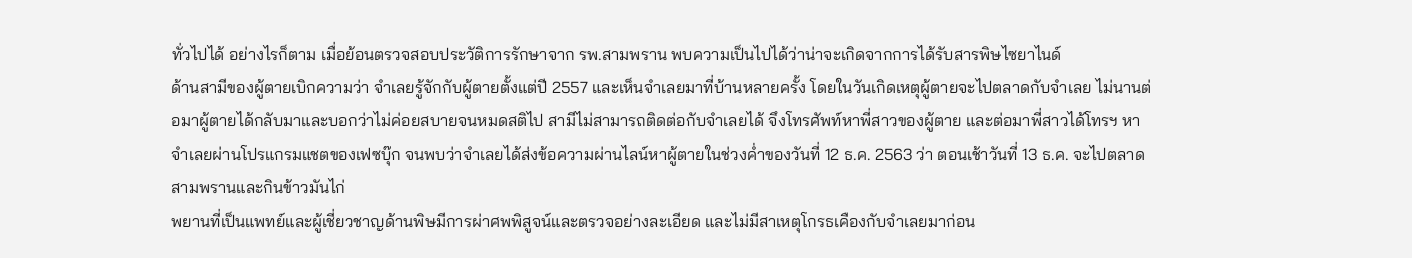ทั่วไปได้ อย่างไรก็ตาม เมื่อย้อนตรวจสอบประวัติการรักษาจาก รพ.สามพราน พบความเป็นไปได้ว่าน่าจะเกิดจากการได้รับสารพิษไซยาไนด์
ด้านสามีของผู้ตายเบิกความว่า จำเลยรู้จักกับผู้ตายตั้งแต่ปี 2557 และเห็นจำเลยมาที่บ้านหลายครั้ง โดยในวันเกิดเหตุผู้ตายจะไปตลาดกับจำเลย ไม่นานต่อมาผู้ตายได้กลับมาและบอกว่าไม่ค่อยสบายจนหมดสติไป สามีไม่สามารถติดต่อกับจำเลยได้ จึงโทรศัพท์หาพี่สาวของผู้ตาย และต่อมาพี่สาวได้โทรฯ หาจำเลยผ่านโปรแกรมแชตของเฟซบุ๊ก จนพบว่าจำเลยได้ส่งข้อความผ่านไลน์หาผู้ตายในช่วงค่ำของวันที่ 12 ธ.ค. 2563 ว่า ตอนเช้าวันที่ 13 ธ.ค. จะไปตลาดสามพรานและกินข้าวมันไก่
พยานที่เป็นแพทย์และผู้เชี่ยวชาญด้านพิษมีการผ่าศพพิสูจน์และตรวจอย่างละเอียด และไม่มีสาเหตุโกรธเคืองกับจำเลยมาก่อน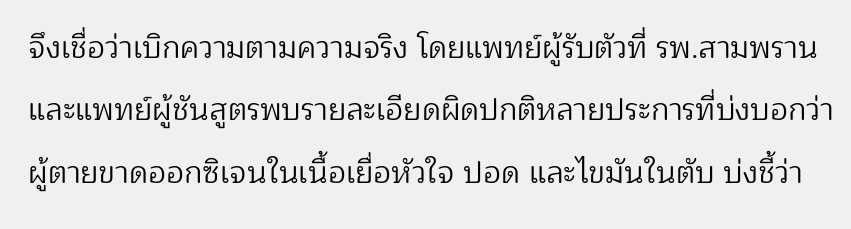จึงเชื่อว่าเบิกความตามความจริง โดยแพทย์ผู้รับตัวที่ รพ.สามพราน และแพทย์ผู้ชันสูตรพบรายละเอียดผิดปกติหลายประการที่บ่งบอกว่าผู้ตายขาดออกซิเจนในเนื้อเยื่อหัวใจ ปอด และไขมันในตับ บ่งชี้ว่า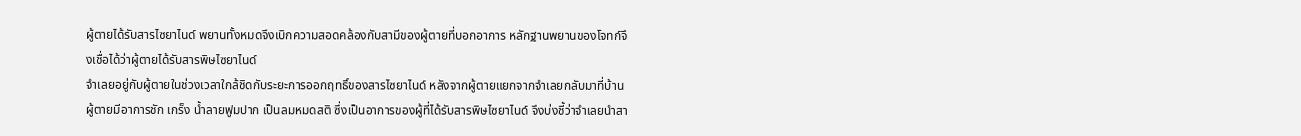ผู้ตายได้รับสารไซยาไนด์ พยานทั้งหมดจึงเบิกความสอดคล้องกับสามีของผู้ตายที่บอกอาการ หลักฐานพยานของโจทก์จึงเชื่อได้ว่าผู้ตายได้รับสารพิษไซยาไนด์
จำเลยอยู่กับผู้ตายในช่วงเวลาใกล้ชิดกับระยะการออกฤทธิ์ของสารไซยาไนด์ หลังจากผู้ตายแยกจากจำเลยกลับมาที่บ้าน ผู้ตายมีอาการชัก เกร็ง น้ำลายฟูมปาก เป็นลมหมดสติ ซึ่งเป็นอาการของผู้ที่ได้รับสารพิษไซยาไนด์ จึงบ่งชี้ว่าจำเลยนำสา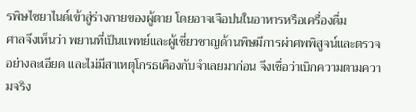รพิษไซยาไนด์เข้าสู่ร่างกายของผู้ตาย โดยอาจเจือปนในอาหารหรือเครื่องดื่ม
ศาลจึงเห็นว่า พยานที่เป็นแพทย์และผู้เชี่ยวชาญด้านพิษมีการผ่าศพพิสูจน์และตรวจอย่างละเอียด และไม่มีสาเหตุโกรธเคืองกับจำเลยมาก่อน จึงเชื่อว่าเบิกความตามความจริง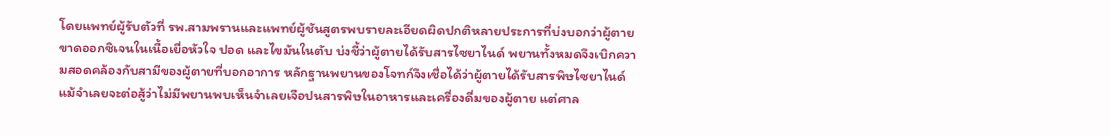โดยแพทย์ผู้รับตัวที่ รพ.สามพรานและแพทย์ผู้ชันสูตรพบรายละเอียดผิดปกติหลายประการที่บ่งบอกว่าผู้ตายขาดออกซิเจนในเนื้อเยื่อหัวใจ ปอด และไขมันในตับ บ่งชี้ว่าผู้ตายได้รับสารไซยาไนด์ พยานทั้งหมดจึงเบิกความสอดคล้องกับสามีของผู้ตายที่บอกอาการ หลักฐานพยานของโจทก์จึงเชื่อได้ว่าผู้ตายได้รับสารพิษไซยาไนด์
แม้จำเลยจะต่อสู้ว่าไม่มีพยานพบเห็นจำเลยเจือปนสารพิษในอาหารและเครื่องดื่มของผู้ตาย แต่ศาล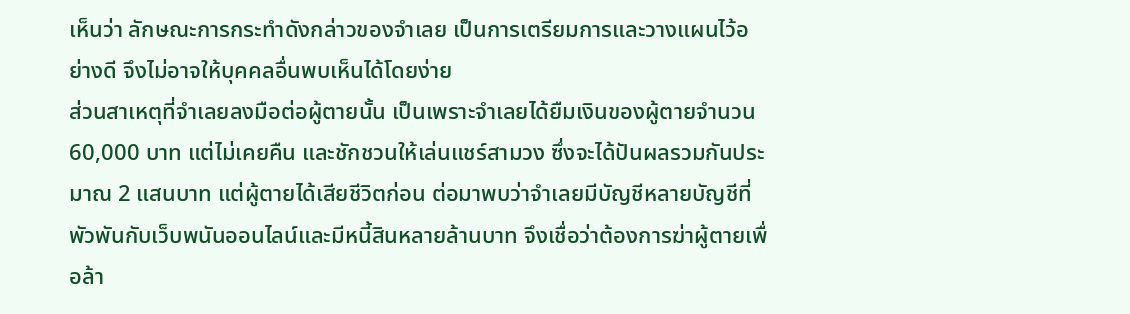เห็นว่า ลักษณะการกระทำดังกล่าวของจำเลย เป็นการเตรียมการและวางแผนไว้อย่างดี จึงไม่อาจให้บุคคลอื่นพบเห็นได้โดยง่าย
ส่วนสาเหตุที่จำเลยลงมือต่อผู้ตายนั้น เป็นเพราะจำเลยได้ยืมเงินของผู้ตายจำนวน 60,000 บาท แต่ไม่เคยคืน และชักชวนให้เล่นแชร์สามวง ซึ่งจะได้ปันผลรวมกันประมาณ 2 แสนบาท แต่ผู้ตายได้เสียชีวิตก่อน ต่อมาพบว่าจำเลยมีบัญชีหลายบัญชีที่พัวพันกับเว็บพนันออนไลน์และมีหนี้สินหลายล้านบาท จึงเชื่อว่าต้องการฆ่าผู้ตายเพื่อล้า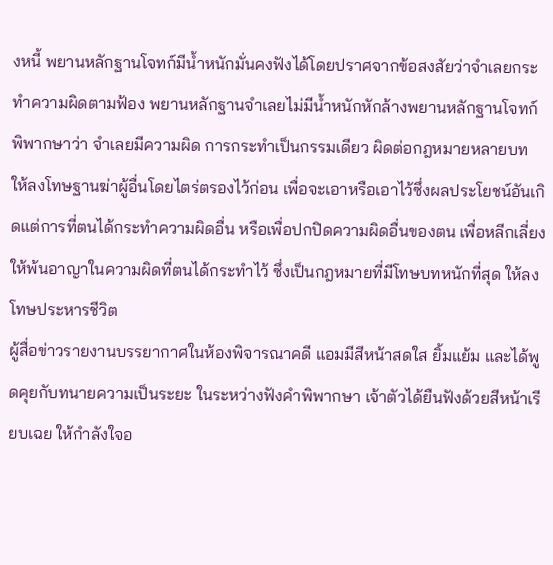งหนี้ พยานหลักฐานโจทก์มีน้ำหนักมั่นคงฟังได้โดยปราศจากข้อสงสัยว่าจำเลยกระทำความผิดตามฟ้อง พยานหลักฐานจำเลยไม่มีน้ำหนักหักล้างพยานหลักฐานโจทก์
พิพากษาว่า จำเลยมีความผิด การกระทำเป็นกรรมเดียว ผิดต่อกฎหมายหลายบท ให้ลงโทษฐานฆ่าผู้อื่นโดยไตร่ตรองไว้ก่อน เพื่อจะเอาหรือเอาไว้ซึ่งผลประโยชน์อันเกิดแต่การที่ตนได้กระทำความผิดอื่น หรือเพื่อปกปิดความผิดอื่นของตน เพื่อหลีกเลี่ยงให้พ้นอาญาในความผิดที่ตนได้กระทำไว้ ซึ่งเป็นกฎหมายที่มีโทษบทหนักที่สุด ให้ลงโทษประหารชีวิต
ผู้สื่อข่าวรายงานบรรยากาศในห้องพิจารณาคดี แอมมีสีหน้าสดใส ยิ้มแย้ม และได้พูดคุยกับทนายความเป็นระยะ ในระหว่างฟังคำพิพากษา เจ้าตัวได้ยืนฟังด้วยสีหน้าเรียบเฉย ให้กำลังใจอ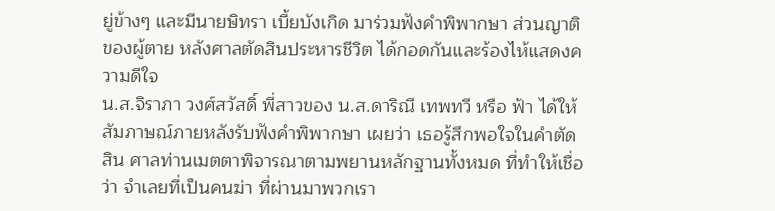ยู่ข้างๆ และมีนายษิทรา เบี้ยบังเกิด มาร่วมฟังคำพิพากษา ส่วนญาติของผู้ตาย หลังศาลตัดสินประหารชีวิต ได้กอดกันและร้องไห้แสดงความดีใจ
น.ส.จิราภา วงศ์สวัสดิ์ พี่สาวของ น.ส.ดาริณี เทพทวี หรือ ฟ้า ได้ให้สัมภาษณ์ภายหลังรับฟังคําพิพากษา เผยว่า เธอรู้สึกพอใจในคำตัดสิน ศาลท่านเมตตาพิจารณาตามพยานหลักฐานทั้งหมด ที่ทำให้เชื่อว่า จำเลยที่เป็นคนฆ่า ที่ผ่านมาพวกเรา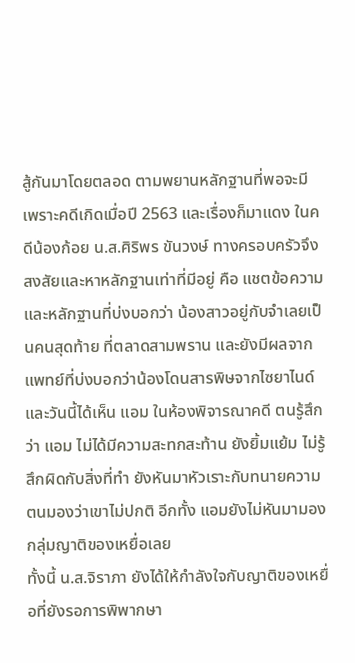สู้กันมาโดยตลอด ตามพยานหลักฐานที่พอจะมี เพราะคดีเกิดเมื่อปี 2563 และเรื่องก็มาแดง ในคดีน้องก้อย น.ส.ศิริพร ขันวงษ์ ทางครอบครัวจึงสงสัยและหาหลักฐานเท่าที่มีอยู่ คือ แชตข้อความ และหลักฐานที่บ่งบอกว่า น้องสาวอยู่กับจำเลยเป็นคนสุดท้าย ที่ตลาดสามพราน และยังมีผลจากแพทย์ที่บ่งบอกว่าน้องโดนสารพิษจากไซยาไนด์
และวันนี้ได้เห็น แอม ในห้องพิจารณาคดี ตนรู้สึกว่า แอม ไม่ได้มีความสะทกสะท้าน ยังยิ้มแย้ม ไม่รู้สึกผิดกับสิ่งที่ทํา ยังหันมาหัวเราะกับทนายความ ตนมองว่าเขาไม่ปกติ อีกทั้ง แอมยังไม่หันมามองกลุ่มญาติของเหยื่อเลย
ทั้งนี้ น.ส.จิราภา ยังได้ให้กำลังใจกับญาติของเหยื่อที่ยังรอการพิพากษา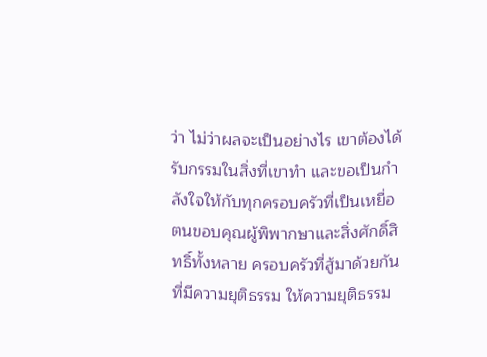ว่า ไม่ว่าผลจะเป็นอย่างไร เขาต้องได้รับกรรมในสิ่งที่เขาทํา และขอเป็นกําลังใจให้กับทุกครอบครัวที่เป็นเหยื่อ
ตนขอบคุณผู้พิพากษาและสิ่งศักดิ์สิทธิ์ทั้งหลาย ครอบครัวที่สู้มาด้วยกันที่มีความยุติธรรม ให้ความยุติธรรม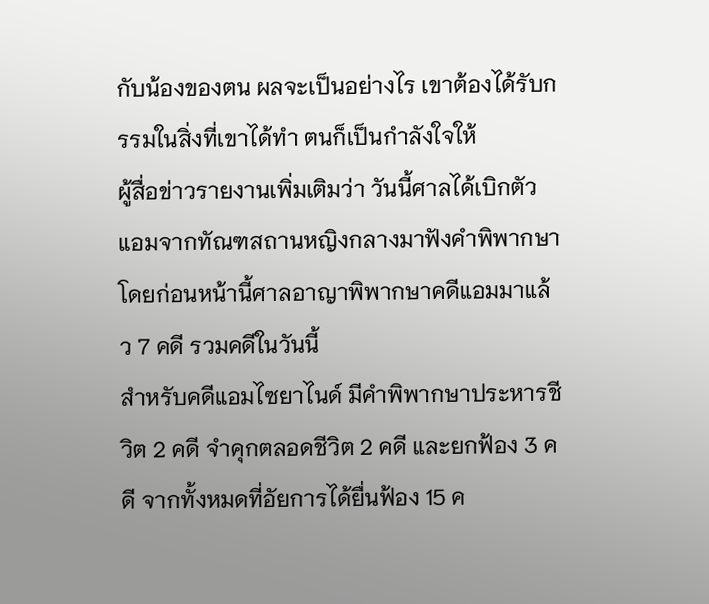กับน้องของตน ผลจะเป็นอย่างไร เขาต้องได้รับกรรมในสิ่งที่เขาได้ทำ ตนก็เป็นกำลังใจให้
ผู้สื่อข่าวรายงานเพิ่มเติมว่า วันนี้ศาลได้เบิกตัวแอมจากทัณฑสถานหญิงกลางมาฟังคำพิพากษา โดยก่อนหน้านี้ศาลอาญาพิพากษาคดีแอมมาแล้ว 7 คดี รวมคดีในวันนี้
สำหรับคดีแอมไซยาไนด์ มีคำพิพากษาประหารชีวิต 2 คดี จำคุกตลอดชีวิต 2 คดี และยกฟ้อง 3 คดี จากทั้งหมดที่อัยการได้ยื่นฟ้อง 15 ค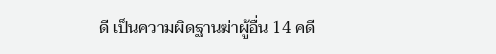ดี เป็นความผิดฐานฆ่าผู้อื่น 14 คดี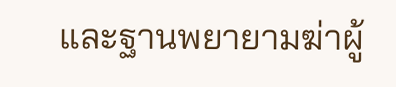และฐานพยายามฆ่าผู้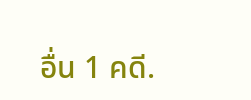อื่น 1 คดี.